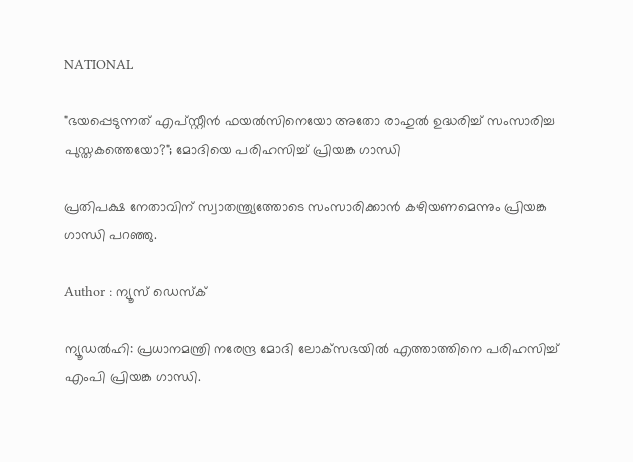NATIONAL

"ഭയപ്പെടുന്നത് എപ്സ്റ്റീന്‍ ഫയല്‍സിനെയോ അതോ രാഹുല്‍ ഉദ്ധരിച്ച് സംസാരിച്ച പുസ്തകത്തെയോ?"; മോദിയെ പരിഹസിച്ച് പ്രിയങ്ക ഗാന്ധി

പ്രതിപക്ഷ നേതാവിന് സ്വാതന്ത്ര്യത്തോടെ സംസാരിക്കാന്‍ കഴിയണമെന്നും പ്രിയങ്ക ഗാന്ധി പറഞ്ഞു.

Author : ന്യൂസ് ഡെസ്ക്

ന്യൂഡല്‍ഹി: പ്രധാനമന്ത്രി നരേന്ദ്ര മോദി ലോക്‌സഭയില്‍ എത്താത്തിനെ പരിഹസിച്ച് എംപി പ്രിയങ്ക ഗാന്ധി.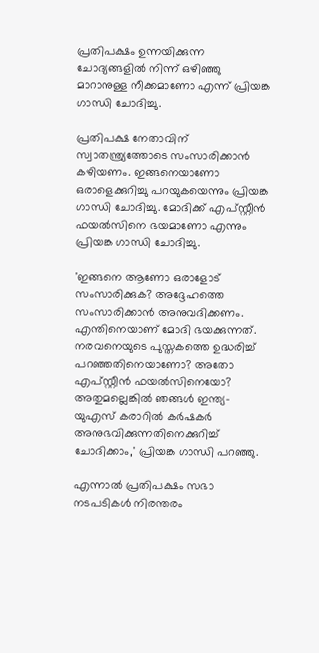പ്രതിപക്ഷം ഉന്നയിക്കുന്ന ചോദ്യങ്ങളില്‍ നിന്ന് ഒഴിഞ്ഞു മാറാനുള്ള നീക്കമാണോ എന്ന് പ്രിയങ്ക ഗാന്ധി ചോദിച്ചു.

പ്രതിപക്ഷ നേതാവിന് സ്വാതന്ത്ര്യത്തോടെ സംസാരിക്കാന്‍ കഴിയണം. ഇങ്ങനെയാണോ ഒരാളെക്കുറിച്ചു പറയുകയെന്നും പ്രിയങ്ക ഗാന്ധി ചോദിച്ചു. മോദിക്ക് എപ്സ്റ്റീന്‍ ഫയല്‍സിനെ ഭയമാണോ എന്നും പ്രിയങ്ക ഗാന്ധി ചോദിച്ചു.

'ഇങ്ങനെ ആണോ ഒരാളോട് സംസാരിക്കുക? അദ്ദേഹത്തെ സംസാരിക്കാന്‍ അനുവദിക്കണം. എന്തിനെയാണ് മോദി ഭയക്കുന്നത്. നരവനെയുടെ പുസ്തകത്തെ ഉദ്ധരിച്ച് പറഞ്ഞതിനെയാണോ? അതോ എപ്സ്റ്റീന്‍ ഫയല്‍സിനെയോ? അതുമല്ലെങ്കില്‍ ഞങ്ങള്‍ ഇന്ത്യ-യുഎസ് കരാറില്‍ കര്‍ഷകര്‍ അനുഭവിക്കുന്നതിനെക്കുറിച്ച് ചോദിക്കാം,' പ്രിയങ്ക ഗാന്ധി പറഞ്ഞു.

എന്നാല്‍ പ്രതിപക്ഷം സഭാ നടപടികള്‍ നിരന്തരം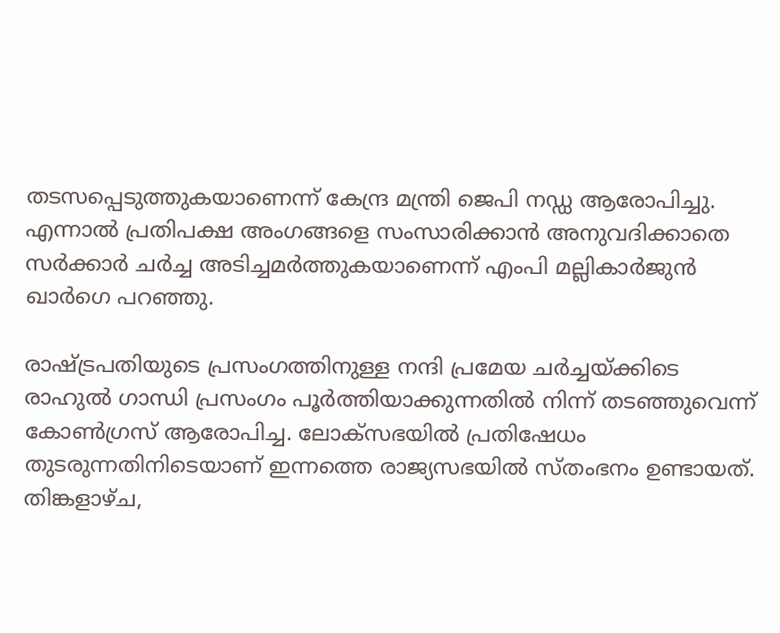തടസപ്പെടുത്തുകയാണെന്ന് കേന്ദ്ര മന്ത്രി ജെപി നഡ്ഡ ആരോപിച്ചു. എന്നാല്‍ പ്രതിപക്ഷ അംഗങ്ങളെ സംസാരിക്കാന്‍ അനുവദിക്കാതെ സര്‍ക്കാര്‍ ചര്‍ച്ച അടിച്ചമര്‍ത്തുകയാണെന്ന് എംപി മല്ലികാര്‍ജുന്‍ ഖാര്‍ഗെ പറഞ്ഞു.

രാഷ്ട്രപതിയുടെ പ്രസംഗത്തിനുള്ള നന്ദി പ്രമേയ ചര്‍ച്ചയ്ക്കിടെ രാഹുല്‍ ഗാന്ധി പ്രസംഗം പൂര്‍ത്തിയാക്കുന്നതില്‍ നിന്ന് തടഞ്ഞുവെന്ന് കോണ്‍ഗ്രസ് ആരോപിച്ച. ലോക്‌സഭയില്‍ പ്രതിഷേധം തുടരുന്നതിനിടെയാണ് ഇന്നത്തെ രാജ്യസഭയില്‍ സ്തംഭനം ഉണ്ടായത്. തിങ്കളാഴ്ച,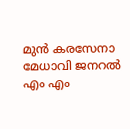മുന്‍ കരസേനാ മേധാവി ജനറല്‍ എം എം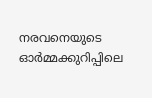നരവനെയുടെ ഓര്‍മ്മക്കുറിപ്പിലെ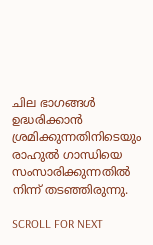ചില ഭാഗങ്ങള്‍ ഉദ്ധരിക്കാന്‍ ശ്രമിക്കുന്നതിനിടെയും രാഹുല്‍ ഗാന്ധിയെ സംസാരിക്കുന്നതില്‍ നിന്ന് തടഞ്ഞിരുന്നു.

SCROLL FOR NEXT